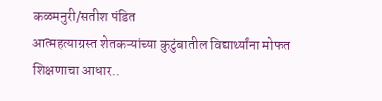कळमनुरी/सतीश पंडित
आत्महत्याग्रस्त शेतकऱ्यांच्या कुटुंबातील विद्यार्थ्यांना मोफत शिक्षणाचा आधार..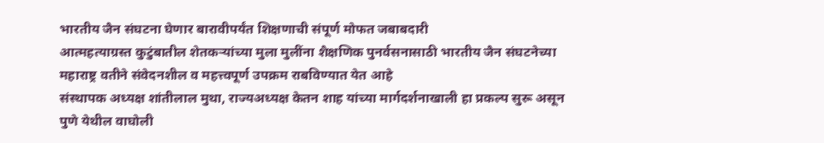भारतीय जैन संघटना घेणार बारावीपर्यंत शिक्षणाची संपूर्ण मोफत जबाबदारी
आत्महत्याग्रस्त कुटुंबातील शेतकऱ्यांच्या मुला मुलींना शैक्षणिक पुनर्वसनासाठी भारतीय जैन संघटनेच्या महाराष्ट्र वतीने संवेदनशील व महत्त्वपूर्ण उपक्रम राबविण्यात येत आहे
संस्थापक अध्यक्ष शांतीलाल मुथा, राज्यअध्यक्ष केतन शाह यांच्या मार्गदर्शनाखाली हा प्रकल्प सुरू असून पुणे येथील वाघोली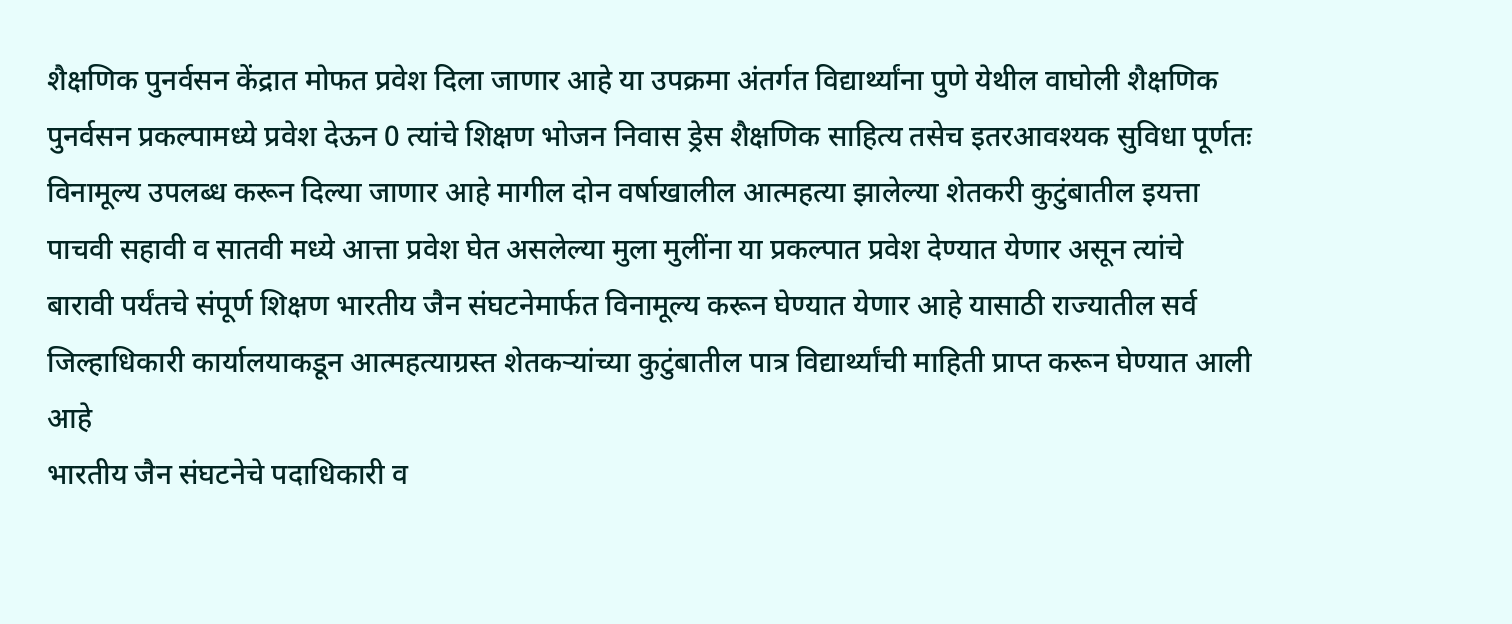शैक्षणिक पुनर्वसन केंद्रात मोफत प्रवेश दिला जाणार आहे या उपक्रमा अंतर्गत विद्यार्थ्यांना पुणे येथील वाघोली शैक्षणिक पुनर्वसन प्रकल्पामध्ये प्रवेश देऊन 0 त्यांचे शिक्षण भोजन निवास ड्रेस शैक्षणिक साहित्य तसेच इतरआवश्यक सुविधा पूर्णतः विनामूल्य उपलब्ध करून दिल्या जाणार आहे मागील दोन वर्षाखालील आत्महत्या झालेल्या शेतकरी कुटुंबातील इयत्ता पाचवी सहावी व सातवी मध्ये आत्ता प्रवेश घेत असलेल्या मुला मुलींना या प्रकल्पात प्रवेश देण्यात येणार असून त्यांचे बारावी पर्यंतचे संपूर्ण शिक्षण भारतीय जैन संघटनेमार्फत विनामूल्य करून घेण्यात येणार आहे यासाठी राज्यातील सर्व जिल्हाधिकारी कार्यालयाकडून आत्महत्याग्रस्त शेतकऱ्यांच्या कुटुंबातील पात्र विद्यार्थ्यांची माहिती प्राप्त करून घेण्यात आली आहे
भारतीय जैन संघटनेचे पदाधिकारी व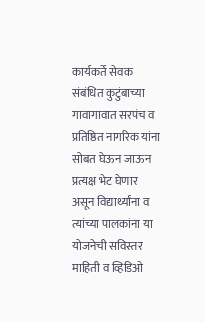कार्यकर्ते सेवक संबंधित कुटुंबाच्या गावागावात सरपंच व प्रतिष्ठित नागरिक यांना सोबत घेऊन जाऊन प्रत्यक्ष भेट घेणार असून विद्यार्थ्यांना व त्यांच्या पालकांना या योजनेची सविस्तर माहिती व व्हिडिओ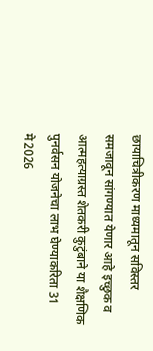छायाचित्रीकरण माध्यमातून सविस्तर समजावून सांगण्यात येणार आहे इच्छुक व आत्महत्याग्रस्त शेतकरी कुटुंबाने या शैक्षणिक पुनर्वसन योजनेचा लाभ घेण्याकरिता 31 मे2026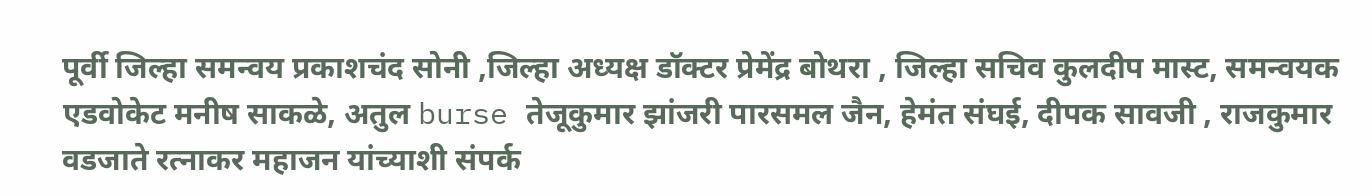पूर्वी जिल्हा समन्वय प्रकाशचंद सोनी ,जिल्हा अध्यक्ष डॉक्टर प्रेमेंद्र बोथरा , जिल्हा सचिव कुलदीप मास्ट, समन्वयक एडवोकेट मनीष साकळे, अतुल burse तेजूकुमार झांजरी पारसमल जैन, हेमंत संघई, दीपक सावजी , राजकुमार वडजाते रत्नाकर महाजन यांच्याशी संपर्क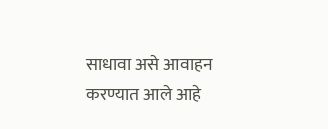साधावा असे आवाहन करण्यात आले आहे